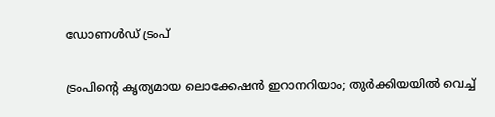ഡോണൾഡ് ട്രംപ്

ട്രംപിന്റെ കൃത്യമായ ലൊക്കേഷൻ ഇറാനറിയാം; തുർക്കിയയിൽ വെച്ച്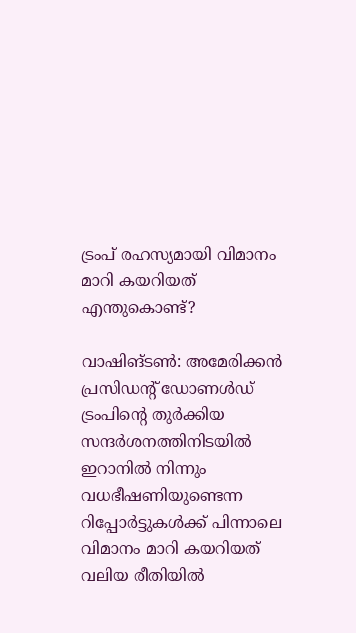ട്രംപ് രഹസ്യമായി വിമാനം മാറി കയറിയത് എന്തുകൊണ്ട്?

വാഷിങ്‌ടൺ: അമേരിക്കൻ പ്രസിഡന്റ് ഡോണൾഡ് ട്രംപിന്റെ തുർക്കിയ സന്ദർശനത്തിനിടയിൽ ഇറാനിൽ നിന്നും വധഭീഷണിയുണ്ടെന്ന റിപ്പോർട്ടുകൾക്ക് പിന്നാലെ വിമാനം മാറി കയറിയത് വലിയ രീതിയിൽ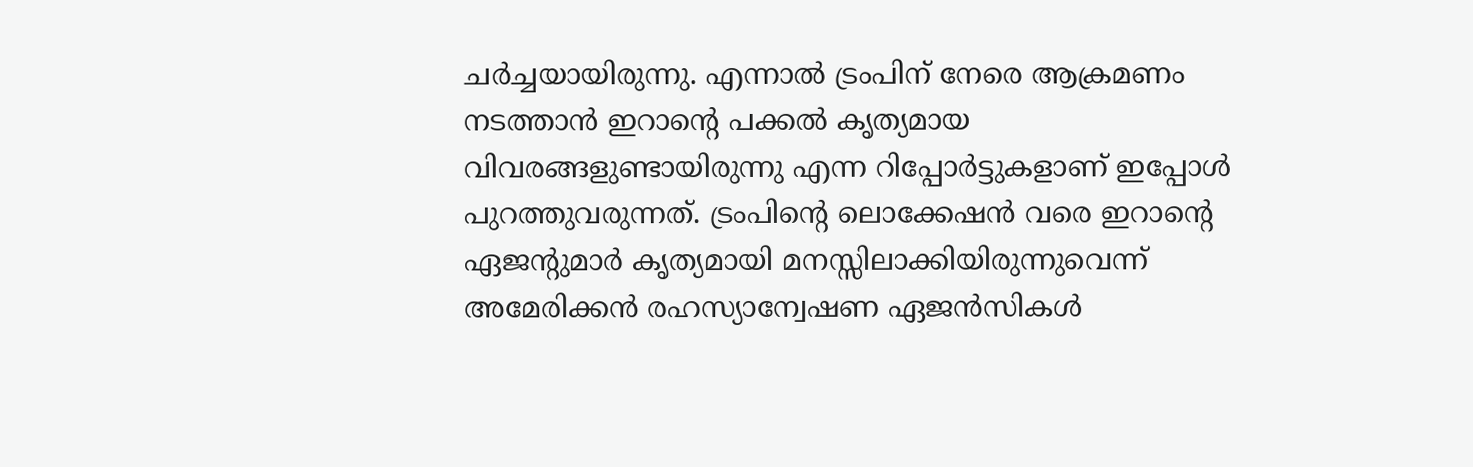ചർച്ചയായിരുന്നു. എന്നാൽ ട്രംപിന് നേരെ ആക്രമണം നടത്താൻ ഇറാന്റെ പക്കൽ കൃത്യമായ വിവരങ്ങളുണ്ടായിരുന്നു എന്ന റിപ്പോർട്ടുകളാണ് ഇപ്പോൾ പുറത്തുവരുന്നത്. ട്രംപിന്റെ ലൊക്കേഷൻ വരെ ഇറാന്റെ ഏജന്റുമാർ കൃത്യമായി മനസ്സിലാക്കിയിരുന്നുവെന്ന് അമേരിക്കൻ രഹസ്യാന്വേഷണ ഏജൻസികൾ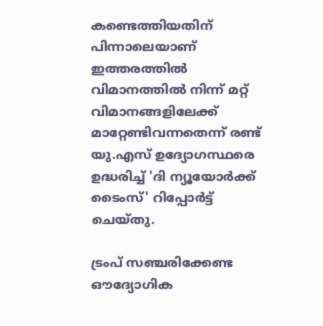കണ്ടെത്തിയതിന് പിന്നാലെയാണ് ഇത്തരത്തിൽ വിമാനത്തിൽ നിന്ന് മറ്റ് വിമാനങ്ങളിലേക്ക് മാറ്റേണ്ടിവന്നതെന്ന് രണ്ട് യു.എസ് ഉദ്യോഗസ്ഥരെ ഉദ്ധരിച്ച് 'ദി ന്യൂയോർക്ക് ടൈംസ്' റിപ്പോർട്ട് ചെയ്തു.

ട്രംപ് സഞ്ചരിക്കേണ്ട ഔദ്യോഗിക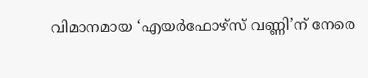വിമാനമായ ‘എയർഫോഴ്സ് വണ്ണി’ന് നേരെ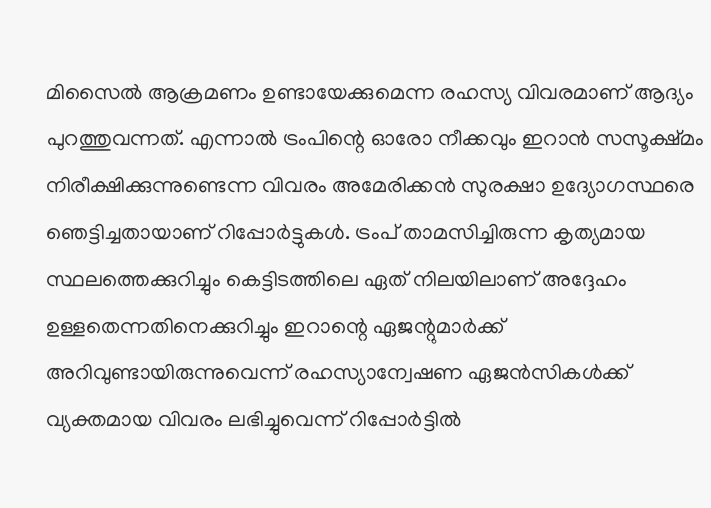മിസൈൽ ആക്രമണം ഉണ്ടായേക്കുമെന്ന രഹസ്യ വിവരമാണ് ആദ്യം പുറത്തുവന്നത്. എന്നാൽ ട്രംപിന്റെ ഓരോ നീക്കവും ഇറാൻ സസൂക്ഷ്മം നിരീക്ഷിക്കുന്നുണ്ടെന്ന വിവരം അമേരിക്കൻ സുരക്ഷാ ഉദ്യോഗസ്ഥരെ ഞെട്ടിച്ചതായാണ് റിപ്പോർട്ടുകൾ. ട്രംപ് താമസിച്ചിരുന്ന കൃത്യമായ സ്ഥലത്തെക്കുറിച്ചും കെട്ടിടത്തിലെ ഏത് നിലയിലാണ് അദ്ദേഹം ഉള്ളതെന്നതിനെക്കുറിച്ചും ഇറാന്റെ ഏജന്റുമാർക്ക് അറിവുണ്ടായിരുന്നുവെന്ന് രഹസ്യാന്വേഷണ ഏജൻസികൾക്ക് വ്യക്തമായ വിവരം ലഭിച്ചുവെന്ന് റിപ്പോർട്ടിൽ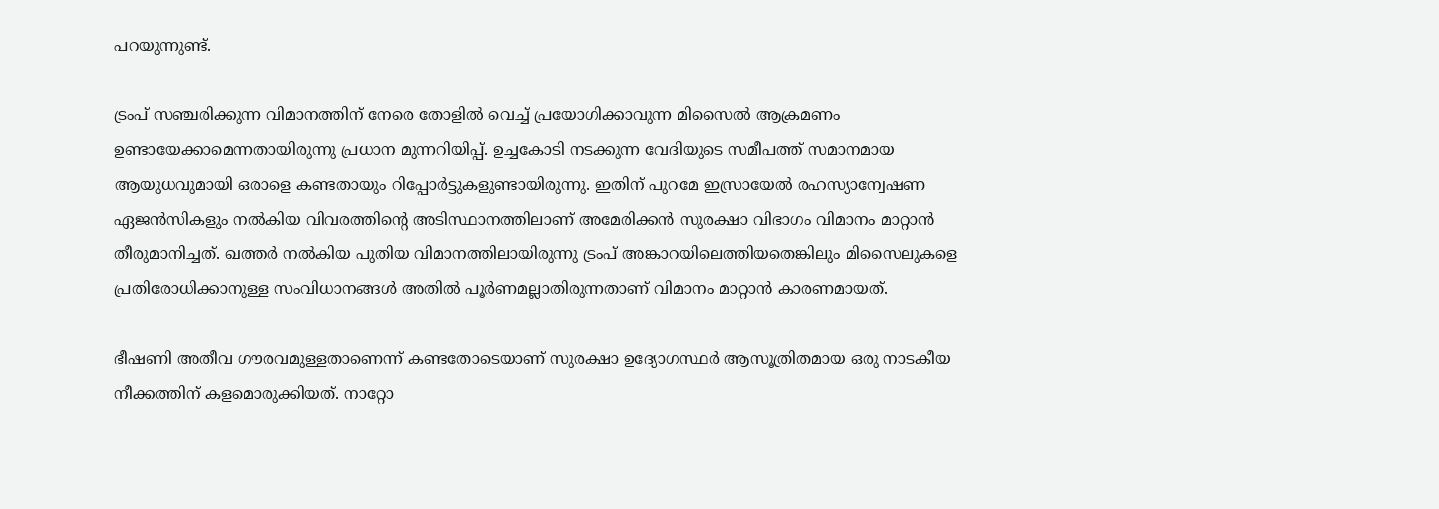പറയുന്നുണ്ട്.

ട്രംപ് സഞ്ചരിക്കുന്ന വിമാനത്തിന് നേരെ തോളിൽ വെച്ച് പ്രയോഗിക്കാവുന്ന മിസൈൽ ആക്രമണം ഉണ്ടായേക്കാമെന്നതായിരുന്നു പ്രധാന മുന്നറിയിപ്പ്. ഉച്ചകോടി നടക്കുന്ന വേദിയുടെ സമീപത്ത് സമാനമായ ആയുധവുമായി ഒരാളെ കണ്ടതായും റിപ്പോർട്ടുകളുണ്ടായിരുന്നു. ഇതിന് പുറമേ ഇസ്രായേൽ രഹസ്യാന്വേഷണ ഏജൻസികളും നൽകിയ വിവരത്തിന്റെ അടിസ്ഥാനത്തിലാണ് അമേരിക്കൻ സുരക്ഷാ വിഭാഗം വിമാനം മാറ്റാൻ തീരുമാനിച്ചത്. ഖത്തർ നൽകിയ പുതിയ വിമാനത്തിലായിരുന്നു ട്രംപ് അങ്കാറയിലെത്തിയതെങ്കിലും മിസൈലുകളെ പ്രതിരോധിക്കാനുള്ള സംവിധാനങ്ങൾ അതിൽ പൂർണമല്ലാതിരുന്നതാണ് വിമാനം മാറ്റാൻ കാരണമായത്.

ഭീഷണി അതീവ ഗൗരവമുള്ളതാണെന്ന് കണ്ടതോടെയാണ് സുരക്ഷാ ഉദ്യോഗസ്ഥർ ആസൂത്രിതമായ ഒരു നാടകീയ നീക്കത്തിന് കളമൊരുക്കിയത്. നാറ്റോ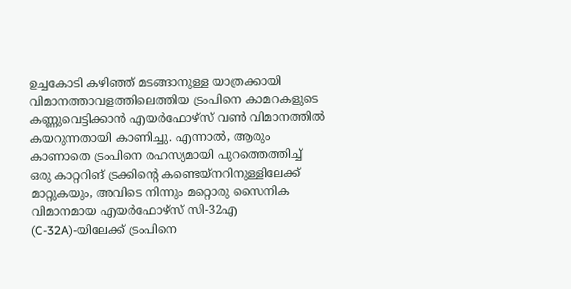ഉച്ചകോടി കഴിഞ്ഞ് മടങ്ങാനുള്ള യാത്രക്കായി വിമാനത്താവളത്തിലെത്തിയ ട്രംപിനെ കാമറകളുടെ കണ്ണുവെട്ടിക്കാൻ എയർഫോഴ്സ് വൺ വിമാനത്തിൽ കയറുന്നതായി കാണിച്ചു. എന്നാൽ, ആരും കാണാതെ ട്രംപിനെ രഹസ്യമായി പുറത്തെത്തിച്ച് ഒരു കാറ്ററിങ് ട്രക്കിന്റെ കണ്ടെയ്നറിനുള്ളിലേക്ക് മാറ്റുകയും, അവിടെ നിന്നും മറ്റൊരു സൈനിക വിമാനമായ എയർഫോഴ്സ് സി-32എ (C-32A)-യിലേക്ക് ട്രംപിനെ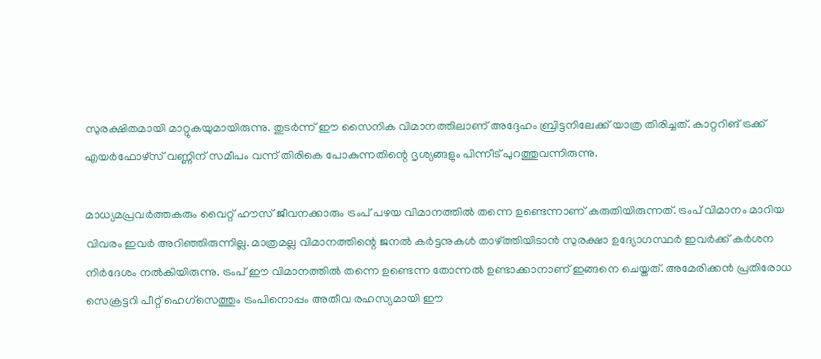സുരക്ഷിതമായി മാറ്റുകയുമായിരുന്നു. തുടർന്ന് ഈ സൈനിക വിമാനത്തിലാണ് അദ്ദേഹം ബ്രിട്ടനിലേക്ക് യാത്ര തിരിച്ചത്. കാറ്ററിങ് ട്രക്ക് എയർഫോഴ്സ് വണ്ണിന് സമീപം വന്ന് തിരികെ പോകുന്നതിന്റെ ദൃശ്യങ്ങളും പിന്നീട് പുറത്തുവന്നിരുന്നു.

മാധ്യമപ്രവർത്തകരും വൈറ്റ് ഹൗസ് ജീവനക്കാരും ട്രംപ് പഴയ വിമാനത്തിൽ തന്നെ ഉണ്ടെന്നാണ് കരുതിയിരുന്നത്. ട്രംപ് വിമാനം മാറിയ വിവരം ഇവർ അറിഞ്ഞിരുന്നില്ല. മാത്രമല്ല വിമാനത്തിന്റെ ജനൽ കർട്ടനുകൾ താഴ്ത്തിയിടാൻ സുരക്ഷാ ഉദ്യോഗസ്ഥർ ഇവർക്ക് കർശന നിർദേശം നൽകിയിരുന്നു. ട്രംപ് ഈ വിമാനത്തിൽ തന്നെ ഉണ്ടെന്ന തോന്നൽ ഉണ്ടാക്കാനാണ് ഇങ്ങനെ ചെയ്തത്. അമേരിക്കൻ പ്രതിരോധ സെക്രട്ടറി പീറ്റ് ഹെഗ്‌സെത്തും ട്രംപിനൊപ്പം അതീവ രഹസ്യമായി ഈ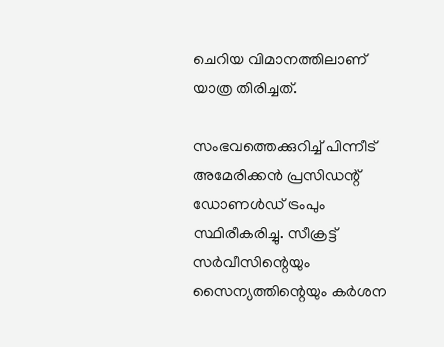ചെറിയ വിമാനത്തിലാണ് യാത്ര തിരിച്ചത്.

സംഭവത്തെക്കുറിച്ച് പിന്നീട് അമേരിക്കൻ പ്രസിഡന്റ് ഡോണൾഡ് ട്രംപും സ്ഥിരീകരിച്ചു. സീക്രട്ട് സർവീസിന്റെയും സൈന്യത്തിന്റെയും കർശന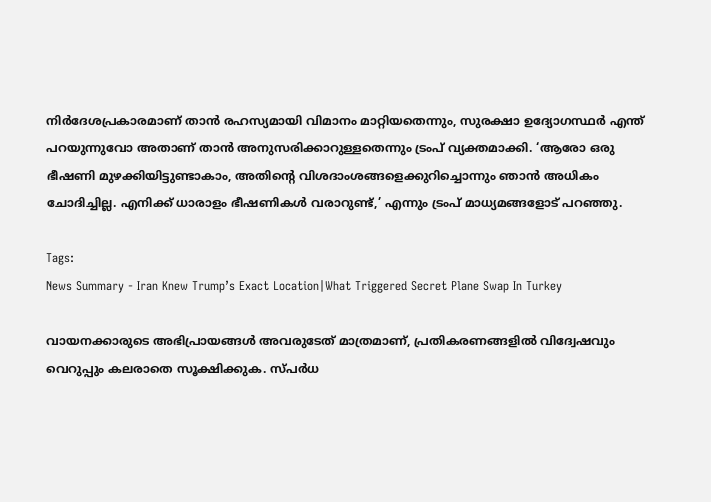നിർദേശപ്രകാരമാണ് താൻ രഹസ്യമായി വിമാനം മാറ്റിയതെന്നും, സുരക്ഷാ ഉദ്യോഗസ്ഥർ എന്ത് പറയുന്നുവോ അതാണ് താൻ അനുസരിക്കാറുള്ളതെന്നും ട്രംപ് വ്യക്തമാക്കി. ‘ആരോ ഒരു ഭീഷണി മുഴക്കിയിട്ടുണ്ടാകാം, അതിന്റെ വിശദാംശങ്ങളെക്കുറിച്ചൊന്നും ഞാൻ അധികം ചോദിച്ചില്ല. എനിക്ക് ധാരാളം ഭീഷണികൾ വരാറുണ്ട്,’ എന്നും ട്രംപ് മാധ്യമങ്ങളോട് പറഞ്ഞു.

Tags:
News Summary - Iran Knew Trump’s Exact Location|What Triggered Secret Plane Swap In Turkey

വായനക്കാരുടെ അഭിപ്രായങ്ങള്‍ അവരുടേത് മാത്രമാണ്, പ്രതികരണങ്ങളിൽ വിദ്വേഷവും വെറുപ്പും കലരാതെ സൂക്ഷിക്കുക. സ്പർധ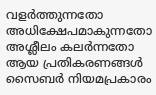വളർത്തുന്നതോ അധിക്ഷേപമാകുന്നതോ അശ്ലീലം കലർന്നതോ ആയ പ്രതികരണങ്ങൾ സൈബർ നിയമപ്രകാരം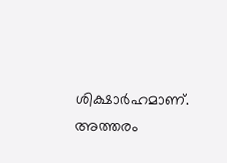ശിക്ഷാർഹമാണ്. അത്തരം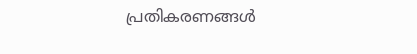പ്രതികരണങ്ങൾ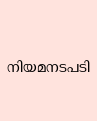നിയമനടപടി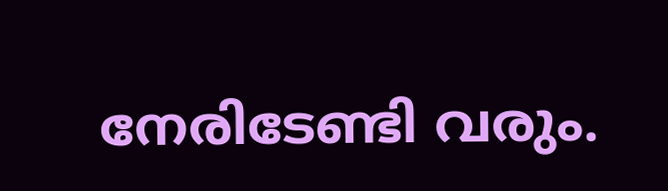നേരിടേണ്ടി വരും.